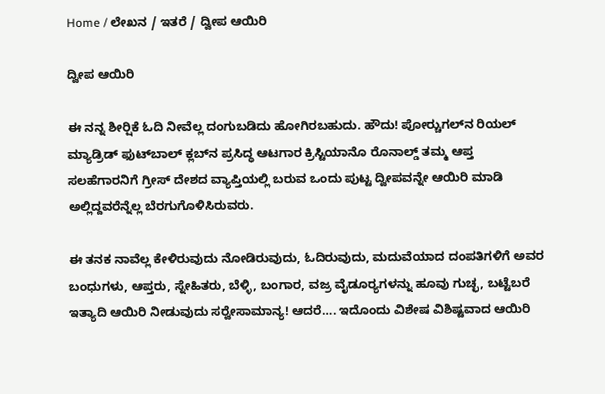Home / ಲೇಖನ / ಇತರೆ / ದ್ವೀಪ ಆಯಿರಿ

ದ್ವೀಪ ಆಯಿರಿ

ಈ ನನ್ನ ಶೀರ್‍ಷಿಕೆ ಓದಿ ನೀವೆಲ್ಲ ದಂಗುಬಡಿದು ಹೋಗಿರಬಹುದು. ಹೌದು! ಪೋರ್‍ಚುಗಲ್‌ನ ರಿಯಲ್ ಮ್ಯಾಡ್ರಿಡ್ ಫುಟ್‌ಬಾಲ್‌ ಕ್ಲಬ್‌ನ ಪ್ರಸಿದ್ಧ ಆಟಗಾರ ಕ್ರಿಸ್ಟಿಯಾನೊ ರೊನಾಲ್ಡ್ ತಮ್ಮ ಆಪ್ತ ಸಲಹೆಗಾರನಿಗೆ ಗ್ರೀಸ್ ದೇಶದ ವ್ಯಾಪ್ತಿಯಲ್ಲಿ ಬರುವ ಒಂದು ಪುಟ್ಟ ದ್ವೀಪವನ್ನೇ ಆಯಿರಿ ಮಾಡಿ ಅಲ್ಲಿದ್ದವರೆನ್ನೆಲ್ಲ ಬೆರಗುಗೊಳಿಸಿರುವರು.

ಈ ತನಕ ನಾವೆಲ್ಲ ಕೇಳಿರುವುದು ನೋಡಿರುವುದು, ಓದಿರುವುದು, ಮದುವೆಯಾದ ದಂಪತಿಗಳಿಗೆ ಅವರ ಬಂಧುಗಳು, ಆಪ್ತರು, ಸ್ನೇಹಿತರು, ಬೆಳ್ಳಿ, ಬಂಗಾರ, ವಜ್ರ ವೈಡೂರ್‍ಯಗಳನ್ನು ಹೂವು ಗುಚ್ಛ, ಬಟ್ಟೆಬರೆ ಇತ್ಯಾದಿ ಆಯಿರಿ ನೀಡುವುದು ಸರ್‍ವೇಸಾಮಾನ್ಯ! ಆದರೆ…. ಇದೊಂದು ವಿಶೇಷ ವಿಶಿಷ್ಟವಾದ ಆಯಿರಿ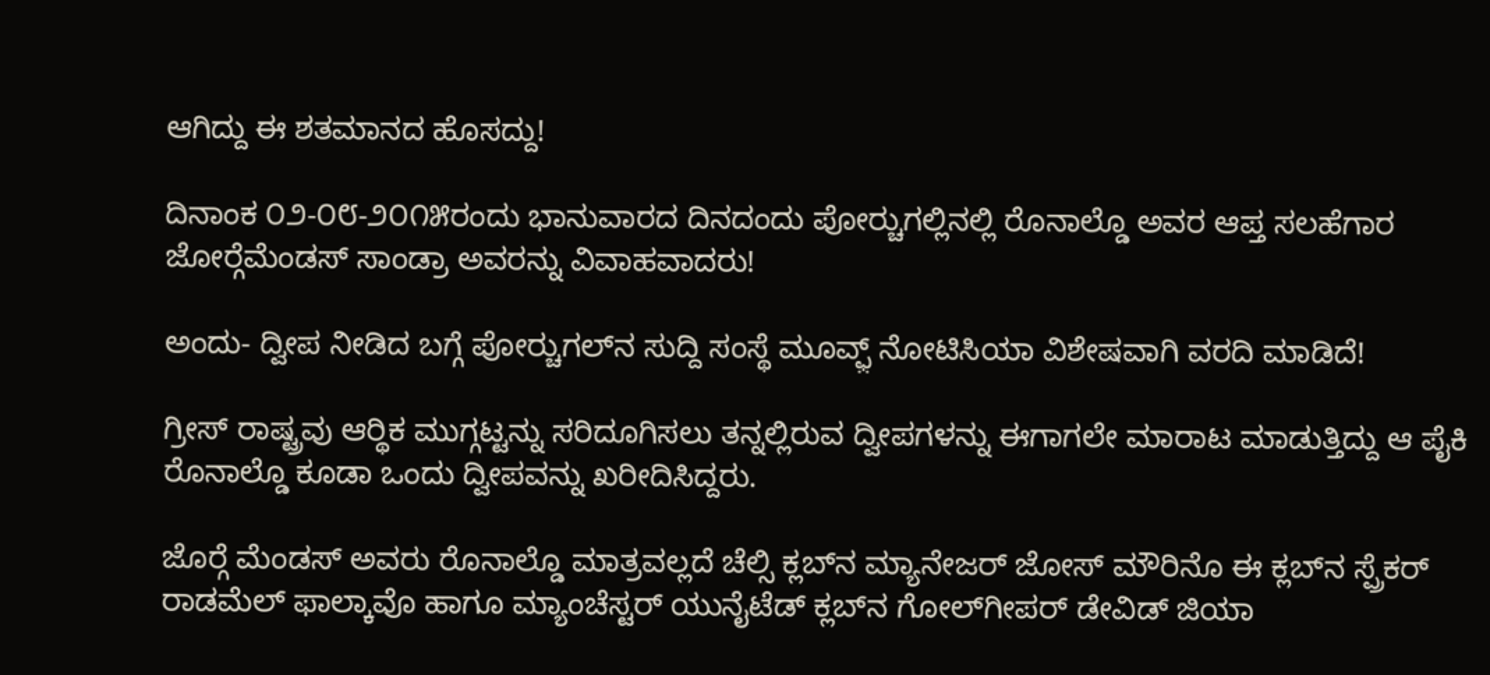ಆಗಿದ್ದು ಈ ಶತಮಾನದ ಹೊಸದ್ದು!

ದಿನಾಂಕ ೦೨-೦೮-೨೦೧೫ರಂದು ಭಾನುವಾರದ ದಿನದಂದು ಪೋರ್‍ಚುಗಲ್ಲಿನಲ್ಲಿ ರೊನಾಲ್ಡೊ ಅವರ ಆಪ್ತ ಸಲಹೆಗಾರ ಜೋರ್‍ಗೆಮೆಂಡಸ್ ಸಾಂಡ್ರಾ ಅವರನ್ನು ವಿವಾಹವಾದರು!

ಅಂದು- ದ್ವೀಪ ನೀಡಿದ ಬಗ್ಗೆ ಪೋರ್‍ಚುಗಲ್‌ನ ಸುದ್ದಿ ಸಂಸ್ಥೆ ಮೂವ್ಫ಼್ ನೋಟಿಸಿಯಾ ವಿಶೇಷವಾಗಿ ವರದಿ ಮಾಡಿದೆ!

ಗ್ರೀಸ್ ರಾಷ್ಟ್ರವು ಆರ್‍ಥಿಕ ಮುಗ್ಗಟ್ಟನ್ನು ಸರಿದೂಗಿಸಲು ತನ್ನಲ್ಲಿರುವ ದ್ವೀಪಗಳನ್ನು ಈಗಾಗಲೇ ಮಾರಾಟ ಮಾಡುತ್ತಿದ್ದು ಆ ಪೈಕಿ ರೊನಾಲ್ಡೊ ಕೂಡಾ ಒಂದು ದ್ವೀಪವನ್ನು ಖರೀದಿಸಿದ್ದರು.

ಜೊರ್‍ಗೆ ಮೆಂಡಸ್ ಅವರು ರೊನಾಲ್ಡೊ ಮಾತ್ರವಲ್ಲದೆ ಚೆಲ್ಸಿ ಕ್ಲಬ್‌ನ ಮ್ಯಾನೇಜರ್ ಜೋಸ್ ಮೌರಿನೊ ಈ ಕ್ಲಬ್‌ನ ಸ್ಪ್ರೆಕರ್ ರಾಡಮೆಲ್ ಫಾಲ್ಕಾವೊ ಹಾಗೂ ಮ್ಯಾಂಚೆಸ್ಟರ್ ಯುನೈಟೆಡ್‌ ಕ್ಲಬ್‌ನ ಗೋಲ್‌ಗೀಪರ್ ಡೇವಿಡ್ ಜಿಯಾ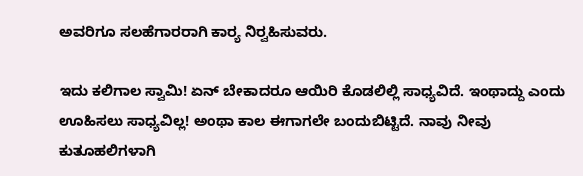ಅವರಿಗೂ ಸಲಹೆಗಾರರಾಗಿ ಕಾರ್‍ಯ ನಿರ್‍ವಹಿಸುವರು.

ಇದು ಕಲಿಗಾಲ ಸ್ವಾಮಿ! ಏನ್ ಬೇಕಾದರೂ ಆಯಿರಿ ಕೊಡಲಿಲ್ಲಿ ಸಾಧ್ಯವಿದೆ. ಇಂಥಾದ್ದು ಎಂದು ಊಹಿಸಲು ಸಾಧ್ಯವಿಲ್ಲ! ಅಂಥಾ ಕಾಲ ಈಗಾಗಲೇ ಬಂದುಬಿಟ್ಟಿದೆ. ನಾವು ನೀವು ಕುತೂಹಲಿಗಳಾಗಿ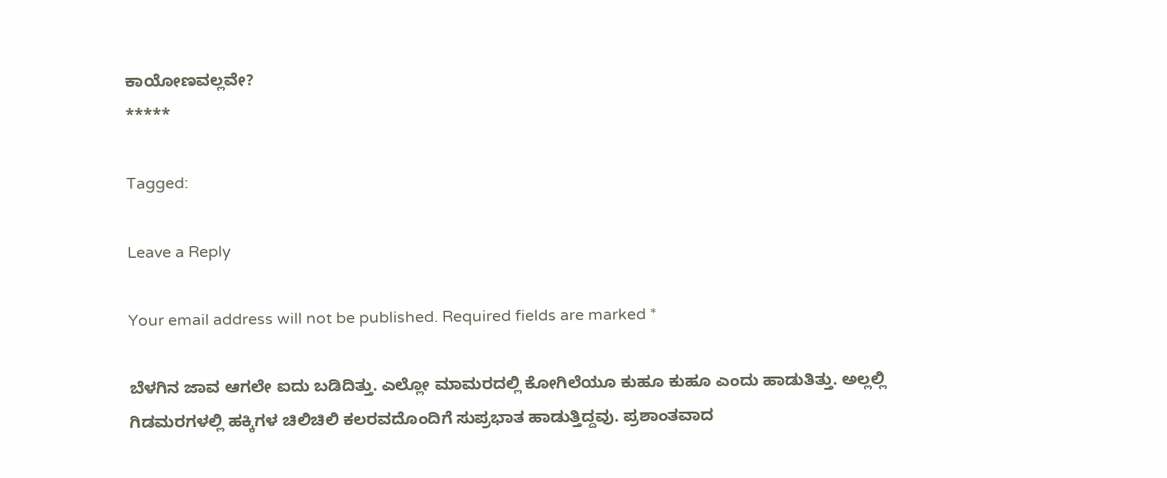ಕಾಯೋಣವಲ್ಲವೇ?
*****

Tagged:

Leave a Reply

Your email address will not be published. Required fields are marked *

ಬೆಳಗಿನ ಜಾವ ಆಗಲೇ ಐದು ಬಡಿದಿತ್ತು. ಎಲ್ಲೋ ಮಾಮರದಲ್ಲಿ ಕೋಗಿಲೆಯೂ ಕುಹೂ ಕುಹೂ ಎಂದು ಹಾಡುತಿತ್ತು. ಅಲ್ಲಲ್ಲಿ ಗಿಡಮರಗಳಲ್ಲಿ ಹಕ್ಕಿಗಳ ಚಿಲಿಚಿಲಿ ಕಲರವದೊಂದಿಗೆ ಸುಪ್ರಭಾತ ಹಾಡುತ್ತಿದ್ದವು. ಪ್ರಶಾಂತವಾದ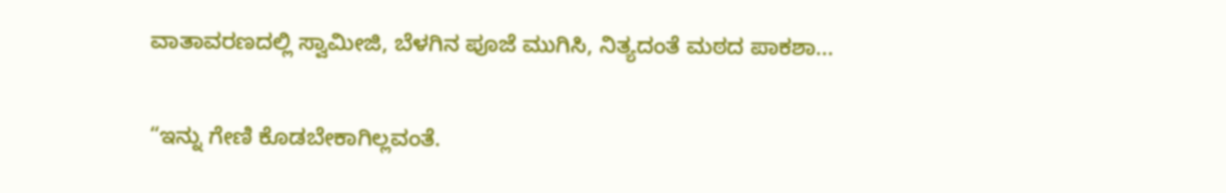ವಾತಾವರಣದಲ್ಲಿ ಸ್ವಾಮೀಜಿ, ಬೆಳಗಿನ ಪೂಜೆ ಮುಗಿಸಿ, ನಿತ್ಯದಂತೆ ಮಠದ ಪಾಕಶಾ...

“ಇನ್ನು ಗೇಣಿ ಕೊಡಬೇಕಾಗಿಲ್ಲವಂತೆ.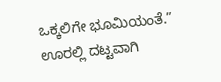ಒಕ್ಕಲಿಗೇ ಭೂಮಿಯಂತೆ.” ಊರಲ್ಲಿ ದಟ್ಟವಾಗಿ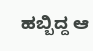ಹಬ್ಬಿದ್ದ ಆ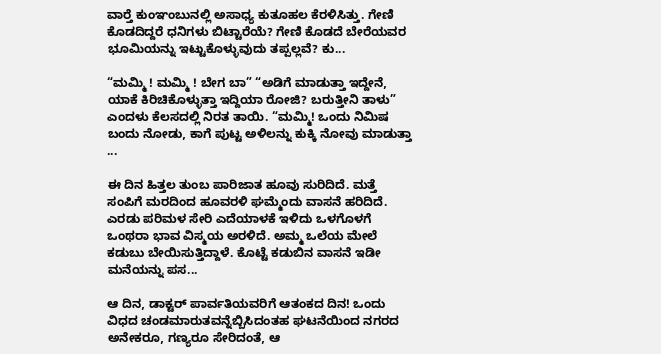ವಾರ್‍ತೆ ಕುಂಞಂಬುನಲ್ಲಿ ಅಸಾಧ್ಯ ಕುತೂಹಲ ಕೆರಳಿಸಿತ್ತು. ಗೇಣಿ ಕೊಡದಿದ್ದರೆ ಧನಿಗಳು ಬಿಟ್ಟಾರೆಯೆ? ಗೇಣಿ ಕೊಡದೆ ಬೇರೆಯವರ ಭೂಮಿಯನ್ನು ಇಟ್ಟುಕೊಳ್ಳುವುದು ತಪ್ಪಲ್ಲವೆ? ಕು...

“ಮಮ್ಮಿ ! ಮಮ್ಮಿ ! ಬೇಗ ಬಾ” “ಅಡಿಗೆ ಮಾಡುತ್ತಾ ಇದ್ದೇನೆ, ಯಾಕೆ ಕಿರಿಚಿಕೊಳ್ಳುತ್ತಾ ಇದ್ದಿಯಾ ರೋಜಿ? ಬರುತ್ತೀನಿ ತಾಳು” ಎಂದಳು ಕೆಲಸದಲ್ಲಿ ನಿರತ ತಾಯಿ. “ಮಮ್ಮಿ! ಒಂದು ನಿಮಿಷ ಬಂದು ನೋಡು, ಕಾಗೆ ಪುಟ್ಟ ಅಳಿಲನ್ನು ಕುಕ್ಕಿ ನೋವು ಮಾಡುತ್ತಾ ...

ಈ ದಿನ ಹಿತ್ತಲ ತುಂಬ ಪಾರಿಜಾತ ಹೂವು ಸುರಿದಿದೆ. ಮತ್ತೆ ಸಂಪಿಗೆ ಮರದಿಂದ ಹೂವರಳಿ ಘಮ್ಮೆಂದು ವಾಸನೆ ಹರಿದಿದೆ. ಎರಡು ಪರಿಮಳ ಸೇರಿ ಎದೆಯಾಳಕೆ ಇಳಿದು ಒಳಗೊಳಗೆ ಒಂಥರಾ ಭಾವ ವಿಸ್ಮಯ ಅರಳಿದೆ. ಅಮ್ಮ ಒಲೆಯ ಮೇಲೆ ಕಡುಬು ಬೇಯಿಸುತ್ತಿದ್ದಾಳೆ. ಕೊಟ್ಟೆ ಕಡುಬಿನ ವಾಸನೆ ಇಡೀ ಮನೆಯನ್ನು ಪಸ...

ಆ ದಿನ, ಡಾಕ್ಟರ್ ಪಾರ್ವತಿಯವರಿಗೆ ಆತಂಕದ ದಿನ! ಒಂದು ವಿಧದ ಚಂಡಮಾರುತವನ್ನೆಬ್ಬಿಸಿದಂತಹ ಘಟನೆಯಿಂದ ನಗರದ ಅನೇಕರೂ, ಗಣ್ಯರೂ ಸೇರಿದಂತೆ, ಆ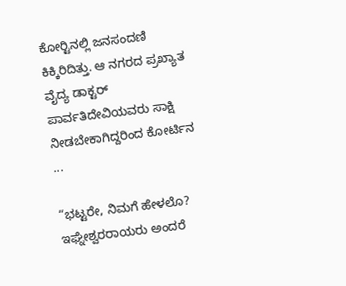ಕೋರ್‍ಟಿನಲ್ಲಿ ಜನಸಂದಣಿ ಕಿಕ್ಕಿರಿದಿತ್ತು. ಆ ನಗರದ ಪ್ರಖ್ಯಾತ ವೈದ್ಯ ಡಾಕ್ಟರ್ ಪಾರ್ವತಿದೇವಿಯವರು ಸಾಕ್ಷಿ ನೀಡಬೇಕಾಗಿದ್ದರಿಂದ ಕೋರ್ಟಿನ ...

“ಭಟ್ಟರೇ, ನಿಮಗೆ ಹೇಳಲೊ? ಇಘ್ನೇಶ್ವರರಾಯರು ಅಂದರೆ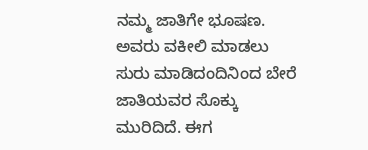ನಮ್ಮ ಜಾತಿಗೇ ಭೂಷಣ. ಅವರು ವಕೀಲಿ ಮಾಡಲು ಸುರು ಮಾಡಿದಂದಿನಿಂದ ಬೇರೆ ಜಾತಿಯವರ ಸೊಕ್ಕು ಮುರಿದಿದೆ. ಈಗ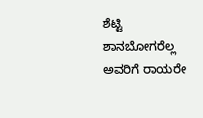ಶೆಟ್ಟಿ ಶಾನಬೋಗರೆಲ್ಲ ಅವರಿಗೆ ರಾಯರೇ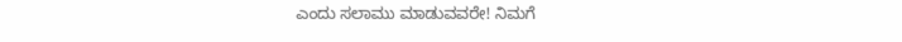ಎಂದು ಸಲಾಮು ಮಾಡುವವರೇ! ನಿಮಗೆ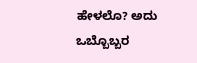ಹೇಳಲೊ? ಅದು ಒಬ್ಬೊಬ್ಬರ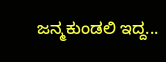ಜನ್ಮಕುಂಡಲಿ ಇದ್ದ...